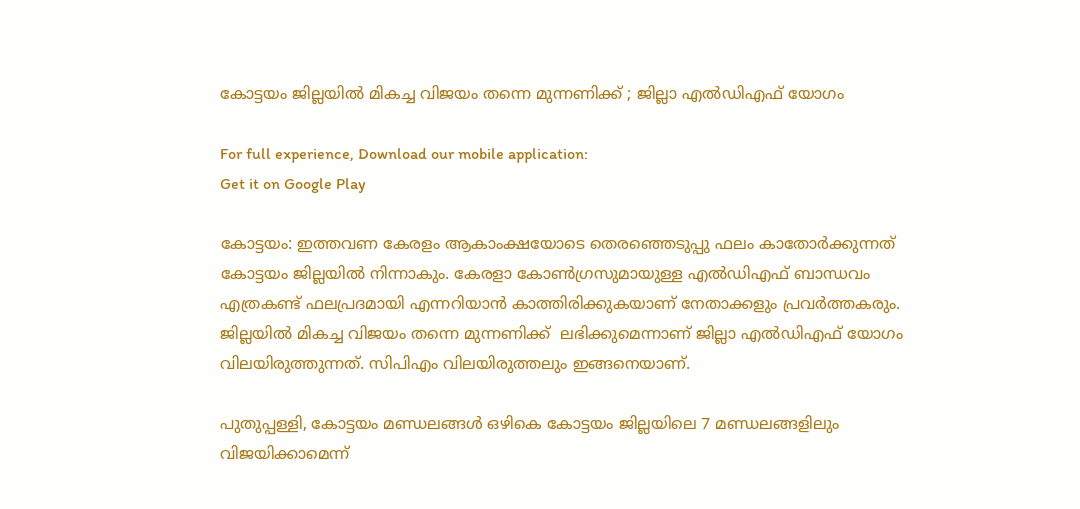കോട്ടയം ജില്ലയില്‍ മികച്ച വിജയം തന്നെ മുന്നണിക്ക് ; ജില്ലാ എല്‍ഡിഎഫ് യോഗം

For full experience, Download our mobile application:
Get it on Google Play

കോട്ടയം: ഇത്തവണ കേരളം ആകാംക്ഷയോടെ തെരഞ്ഞെടുപ്പു ഫലം കാതോര്‍ക്കുന്നത് കോട്ടയം ജില്ലയില്‍ നിന്നാകും. കേരളാ കോണ്‍ഗ്രസുമായുള്ള എല്‍ഡിഎഫ് ബാന്ധവം എത്രകണ്ട് ഫലപ്രദമായി എന്നറിയാന്‍ കാത്തിരിക്കുകയാണ് നേതാക്കളും പ്രവര്‍ത്തകരും. ജില്ലയില്‍ മികച്ച വിജയം തന്നെ മുന്നണിക്ക്  ലഭിക്കുമെന്നാണ് ജില്ലാ എല്‍ഡിഎഫ് യോഗം വിലയിരുത്തുന്നത്. സിപിഎം വിലയിരുത്തലും ഇങ്ങനെയാണ്.

പുതുപ്പള്ളി, കോട്ടയം മണ്ഡലങ്ങള്‍ ഒഴികെ കോട്ടയം ജില്ലയിലെ 7 മണ്ഡലങ്ങളിലും വിജയിക്കാമെന്ന്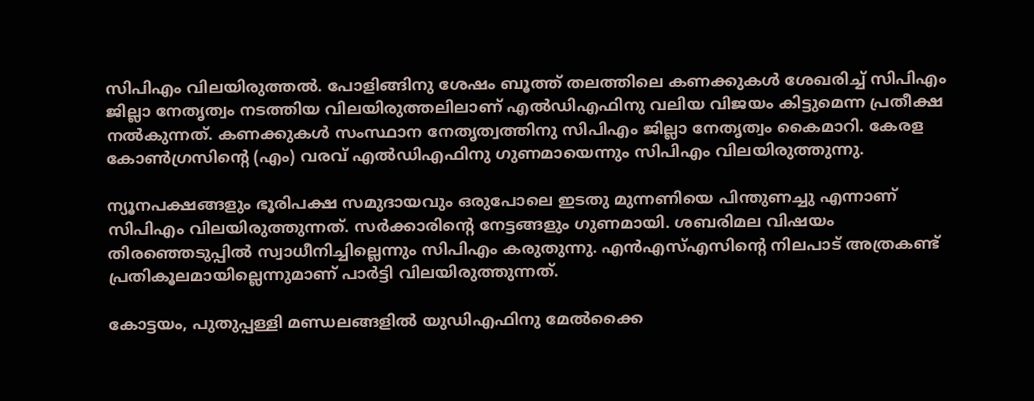സിപിഎം വിലയിരുത്തല്‍. പോളിങ്ങിനു ശേഷം ബൂത്ത് തലത്തിലെ കണക്കുകള്‍ ശേഖരിച്ച്‌ സിപിഎം ജില്ലാ നേതൃത്വം നടത്തിയ വിലയിരുത്തലിലാണ് എല്‍ഡിഎഫിനു വലിയ വിജയം കിട്ടുമെന്ന പ്രതീക്ഷ നല്‍കുന്നത്. കണക്കുകള്‍ സംസ്ഥാന നേതൃത്വത്തിനു സിപിഎം ജില്ലാ നേതൃത്വം കൈമാറി. കേരള കോണ്‍ഗ്രസിന്റെ (എം) വരവ് എല്‍ഡിഎഫിനു ഗുണമായെന്നും സിപിഎം വിലയിരുത്തുന്നു.

ന്യൂനപക്ഷങ്ങളും ഭൂരിപക്ഷ സമുദായവും ഒരുപോലെ ഇടതു മുന്നണിയെ പിന്തുണച്ചു എന്നാണ് സിപിഎം വിലയിരുത്തുന്നത്. സര്‍ക്കാരിന്റെ നേട്ടങ്ങളും ഗുണമായി. ശബരിമല വിഷയം തിരഞ്ഞെടുപ്പില്‍ സ്വാധീനിച്ചില്ലെന്നും സിപിഎം കരുതുന്നു. എന്‍എസ്‌എസിന്റെ നിലപാട് അത്രകണ്ട് പ്രതികൂലമായില്ലെന്നുമാണ് പാര്‍ട്ടി വിലയിരുത്തുന്നത്.

കോട്ടയം, പുതുപ്പള്ളി മണ്ഡലങ്ങളില്‍ യുഡിഎഫിനു മേല്‍ക്കൈ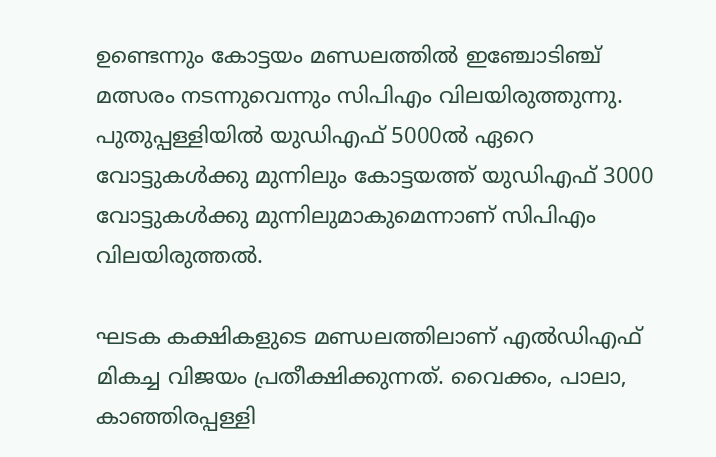ഉണ്ടെന്നും കോട്ടയം മണ്ഡലത്തില്‍ ഇഞ്ചോടിഞ്ച് മത്സരം നടന്നുവെന്നും സിപിഎം വിലയിരുത്തുന്നു. പുതുപ്പള്ളിയില്‍ യുഡിഎഫ് 5000ല്‍ ഏറെ വോട്ടുകള്‍ക്കു മുന്നിലും കോട്ടയത്ത് യുഡിഎഫ് 3000 വോട്ടുകള്‍ക്കു മുന്നിലുമാകുമെന്നാണ് സിപിഎം വിലയിരുത്തല്‍.

ഘടക കക്ഷികളുടെ മണ്ഡലത്തിലാണ് എല്‍ഡിഎഫ് മികച്ച വിജയം പ്രതീക്ഷിക്കുന്നത്. വൈക്കം, പാലാ, കാഞ്ഞിരപ്പള്ളി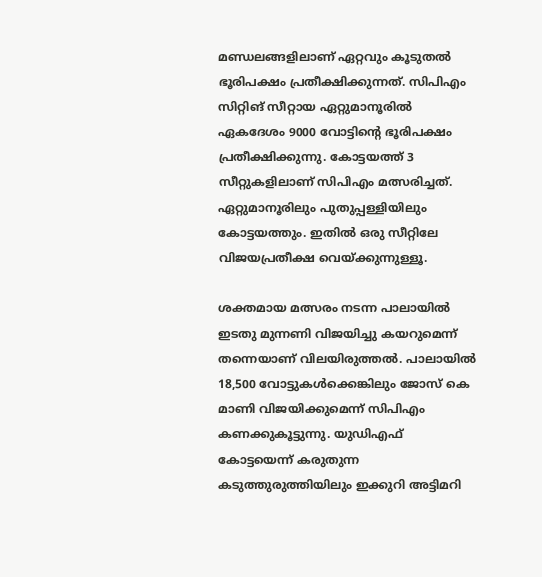മണ്ഡലങ്ങളിലാണ് ഏറ്റവും കൂടുതല്‍ ഭൂരിപക്ഷം പ്രതീക്ഷിക്കുന്നത്. സിപിഎം സിറ്റിങ് സീറ്റായ ഏറ്റുമാനൂരില്‍ ഏകദേശം 9000 വോട്ടിന്റെ ഭൂരിപക്ഷം പ്രതീക്ഷിക്കുന്നു. കോട്ടയത്ത് 3 സീറ്റുകളിലാണ് സിപിഎം മത്സരിച്ചത്. ഏറ്റുമാനൂരിലും പുതുപ്പള്ളിയിലും കോട്ടയത്തും. ഇതില്‍ ഒരു സീറ്റിലേ വിജയപ്രതീക്ഷ വെയ്ക്കുന്നുള്ളൂ.

ശക്തമായ മത്സരം നടന്ന പാലായില്‍ ഇടതു മുന്നണി വിജയിച്ചു കയറുമെന്ന് തന്നെയാണ് വിലയിരുത്തല്‍. പാലായില്‍  18,500 വോട്ടുകള്‍ക്കെങ്കിലും ജോസ് കെ മാണി വിജയിക്കുമെന്ന് സിപിഎം കണക്കുകൂട്ടുന്നു. യുഡിഎഫ് കോട്ടയെന്ന് കരുതുന്ന കടുത്തുരുത്തിയിലും ഇക്കുറി അട്ടിമറി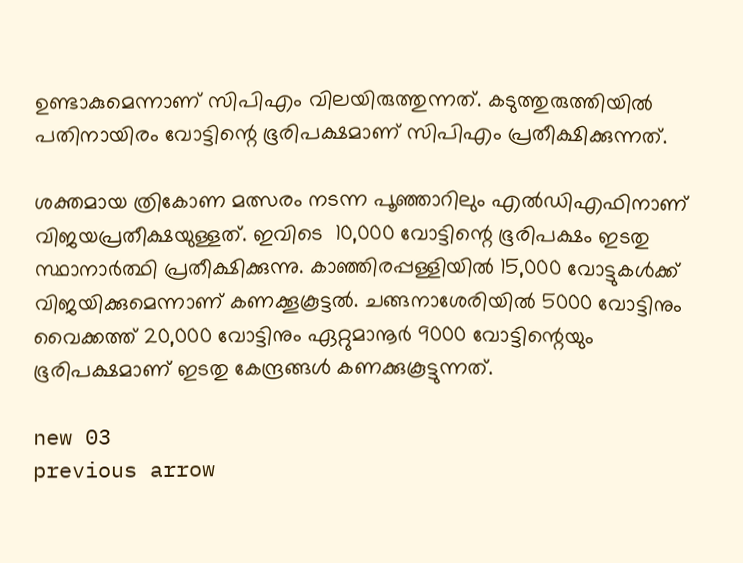ഉണ്ടാകുമെന്നാണ് സിപിഎം വിലയിരുത്തുന്നത്. കടുത്തുരുത്തിയില്‍ പതിനായിരം വോട്ടിന്റെ ഭൂരിപക്ഷമാണ് സിപിഎം പ്രതീക്ഷിക്കുന്നത്.

ശക്തമായ ത്രികോണ മത്സരം നടന്ന പൂഞ്ഞാറിലും എല്‍ഡിഎഫിനാണ് വിജയപ്രതീക്ഷയുള്ളത്. ഇവിടെ  10,000 വോട്ടിന്റെ ഭൂരിപക്ഷം ഇടതു സ്ഥാനാര്‍ത്ഥി പ്രതീക്ഷിക്കുന്നു. കാഞ്ഞിരപ്പള്ളിയില്‍ 15,000 വോട്ടുകള്‍ക്ക് വിജയിക്കുമെന്നാണ് കണക്കൂകൂട്ടല്‍. ചങ്ങനാശേരിയില്‍ 5000 വോട്ടിനും വൈക്കത്ത് 20,000 വോട്ടിനും ഏറ്റുമാനൂര്‍ 9000 വോട്ടിന്റെയും ഭൂരിപക്ഷമാണ് ഇടതു കേന്ദ്രങ്ങള്‍ കണക്കുകൂട്ടുന്നത്.

new 03
previous arrow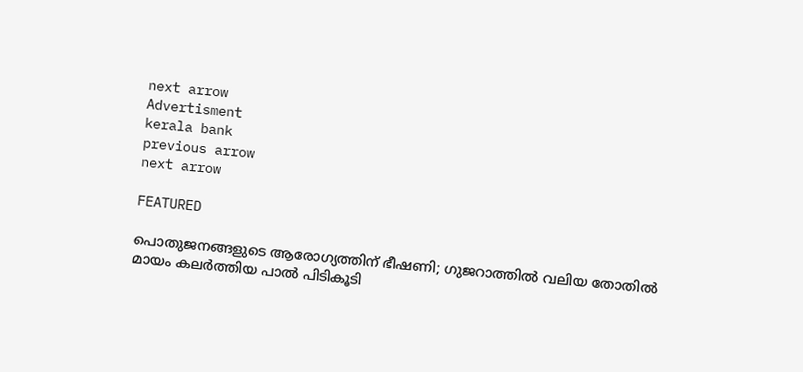next arrow
Advertisment
kerala bank
previous arrow
next arrow

FEATURED

പൊതുജനങ്ങളുടെ ആരോഗ്യത്തിന് ഭീഷണി; ഗുജറാത്തിൽ വലിയ തോതിൽ മായം കലർത്തിയ പാൽ പിടികൂടി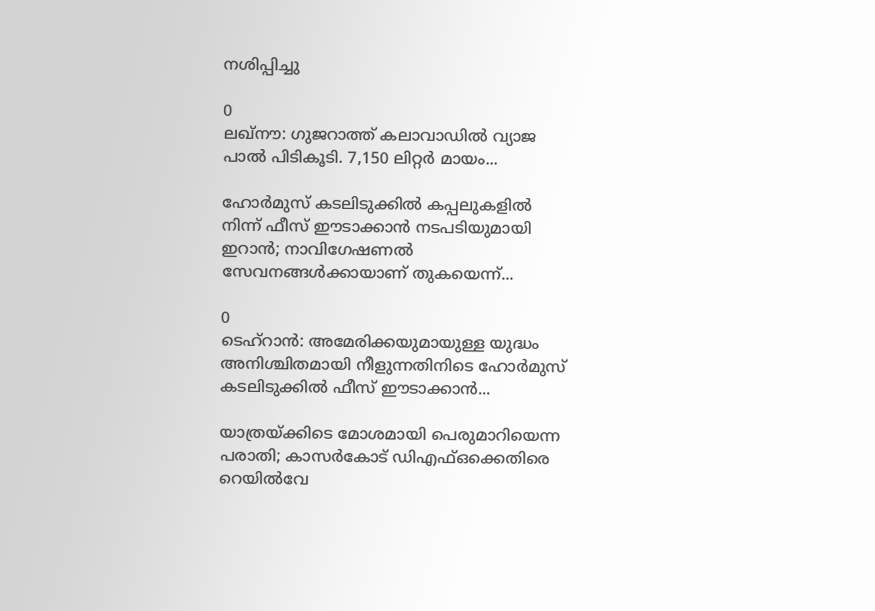നശിപ്പിച്ചു

0
ലഖ്‌നൗ: ഗുജറാത്ത് കലാവാഡില്‍ വ്യാജ പാല്‍ പിടികൂടി. 7,150 ലിറ്റര്‍ മായം...

ഹോർമുസ് കടലിടുക്കിൽ കപ്പലുകളിൽ നിന്ന് ഫീസ് ഈടാക്കാൻ നടപടിയുമായി ഇറാൻ; നാവിഗേഷണൽ സേവനങ്ങൾക്കായാണ് തുകയെന്ന്...

0
ടെഹ്റാൻ: അമേരിക്കയുമായുള്ള യുദ്ധം അനിശ്ചിതമായി നീളുന്നതിനിടെ ഹോർമുസ് കടലിടുക്കിൽ ഫീസ് ഈടാക്കാൻ...

യാത്രയ്ക്കിടെ മോശമായി പെരുമാറിയെന്ന പരാതി; കാസർകോട് ഡിഎഫ്ഒക്കെതിരെ റെയിൽവേ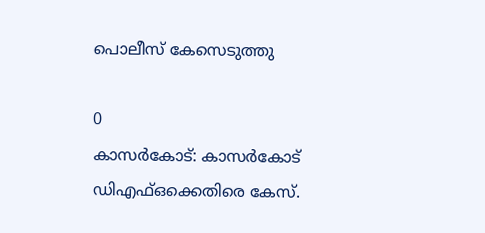പൊലീസ് കേസെടുത്തു

0
കാസര്‍കോട്: കാസര്‍കോട് ഡിഎഫ്ഒക്കെതിരെ കേസ്.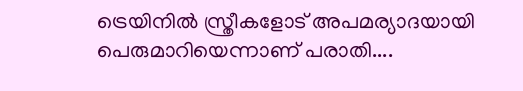ട്രെയിനില്‍ സ്ത്രീകളോട് അപമര്യാദയായി പെരുമാറിയെന്നാണ് പരാതി....